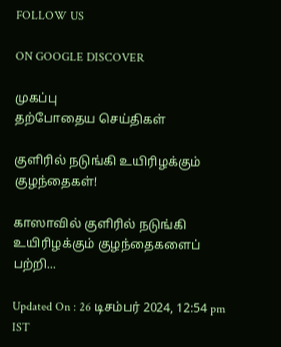FOLLOW US

ON GOOGLE DISCOVER

முகப்பு
தற்போதைய செய்திகள்

குளிரில் நடுங்கி உயிரிழக்கும் குழந்தைகள்!

காஸாவில் குளிரில் நடுங்கி உயிரிழக்கும் குழந்தைகளைப் பற்றி...

Updated On : 26 டிசம்பர் 2024, 12:54 pm IST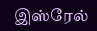இஸ்ரேல்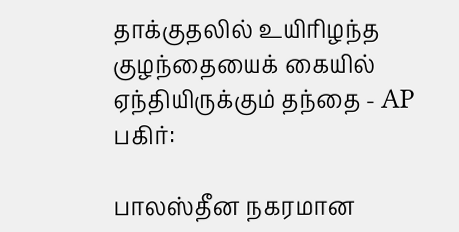தாக்குதலில் உயிரிழந்த குழந்தையைக் கையில் ஏந்தியிருக்கும் தந்தை - AP
பகிர்:

பாலஸ்தீன நகரமான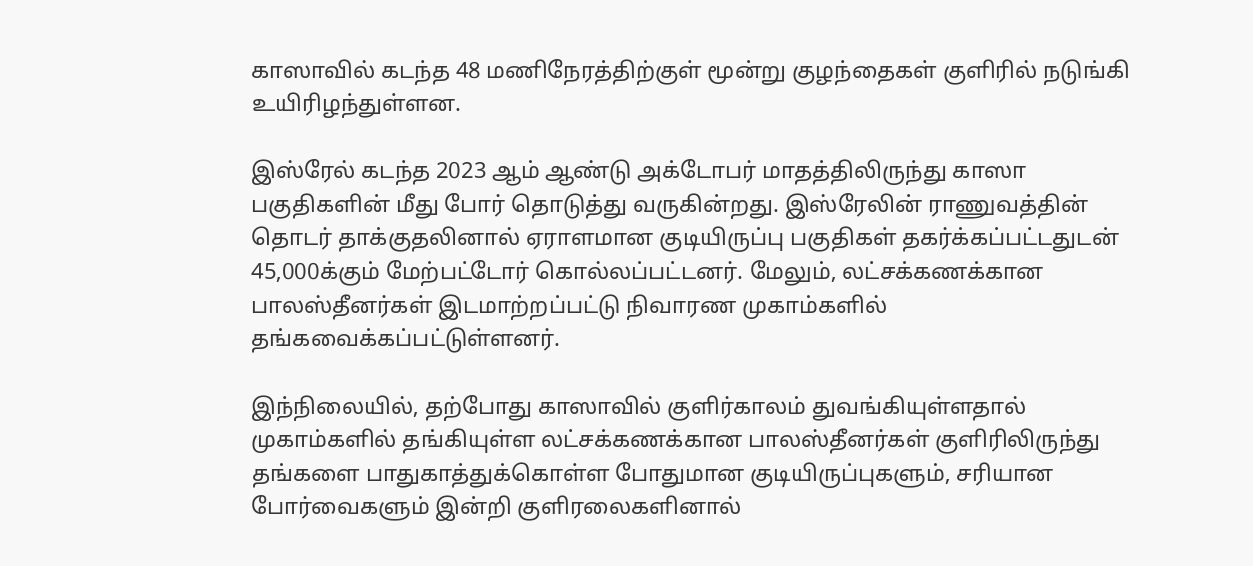காஸாவில் கடந்த 48 மணிநேரத்திற்குள் மூன்று குழந்தைகள் குளிரில் நடுங்கி உயிரிழந்துள்ளன.

இஸ்ரேல் கடந்த 2023 ஆம் ஆண்டு அக்டோபர் மாதத்திலிருந்து காஸா பகுதிகளின் மீது போர் தொடுத்து வருகின்றது. இஸ்ரேலின் ராணுவத்தின் தொடர் தாக்குதலினால் ஏராளமான குடியிருப்பு பகுதிகள் தகர்க்கப்பட்டதுடன் 45,000க்கும் மேற்பட்டோர் கொல்லப்பட்டனர். மேலும், லட்சக்கணக்கான பாலஸ்தீனர்கள் இடமாற்றப்பட்டு நிவாரண முகாம்களில் தங்கவைக்கப்பட்டுள்ளனர்.

இந்நிலையில், தற்போது காஸாவில் குளிர்காலம் துவங்கியுள்ளதால் முகாம்களில் தங்கியுள்ள லட்சக்கணக்கான பாலஸ்தீனர்கள் குளிரிலிருந்து தங்களை பாதுகாத்துக்கொள்ள போதுமான குடியிருப்புகளும், சரியான போர்வைகளும் இன்றி குளிரலைகளினால்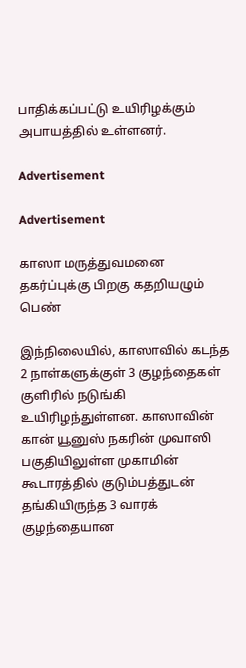பாதிக்கப்பட்டு உயிரிழக்கும் அபாயத்தில் உள்ளனர்.

Advertisement

Advertisement

காஸா மருத்துவமனை தகர்ப்புக்கு பிறகு கதறியழும் பெண்

இந்நிலையில், காஸாவில் கடந்த 2 நாள்களுக்குள் 3 குழந்தைகள் குளிரில் நடுங்கி உயிரிழந்துள்ளன. காஸாவின் கான் யூனுஸ் நகரின் முவாஸி பகுதியிலுள்ள முகாமின் கூடாரத்தில் குடும்பத்துடன் தங்கியிருந்த 3 வாரக் குழந்தையான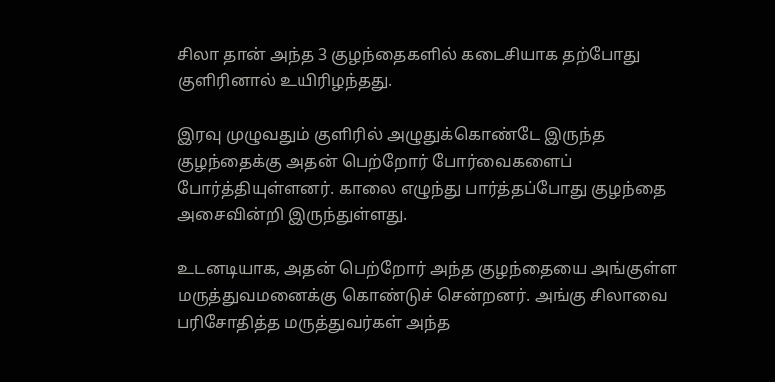சிலா தான் அந்த 3 குழந்தைகளில் கடைசியாக தற்போது குளிரினால் உயிரிழந்தது.

இரவு முழுவதும் குளிரில் அழுதுக்கொண்டே இருந்த குழந்தைக்கு அதன் பெற்றோர் போர்வைகளைப் போர்த்தியுள்ளனர். காலை எழுந்து பார்த்தப்போது குழந்தை அசைவின்றி இருந்துள்ளது.

உடனடியாக, அதன் பெற்றோர் அந்த குழந்தையை அங்குள்ள மருத்துவமனைக்கு கொண்டுச் சென்றனர். அங்கு சிலாவை பரிசோதித்த மருத்துவர்கள் அந்த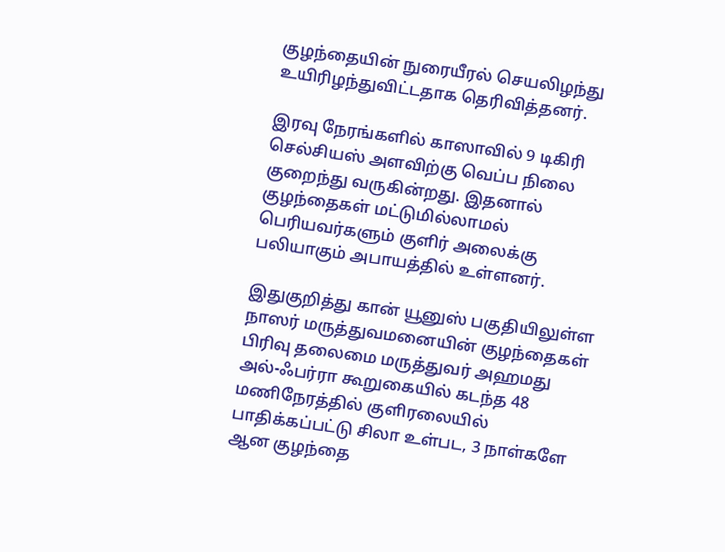குழந்தையின் நுரையீரல் செயலிழந்து உயிரிழந்துவிட்டதாக தெரிவித்தனர்.

இரவு நேரங்களில் காஸாவில் 9 டிகிரி செல்சியஸ் அளவிற்கு வெப்ப நிலை குறைந்து வருகின்றது. இதனால் குழந்தைகள் மட்டுமில்லாமல் பெரியவர்களும் குளிர் அலைக்கு பலியாகும் அபாயத்தில் உள்ளனர்.

இதுகுறித்து கான் யூனுஸ் பகுதியிலுள்ள நாஸர் மருத்துவமனையின் குழந்தைகள் பிரிவு தலைமை மருத்துவர் அஹமது அல்-ஃபர்ரா கூறுகையில் கடந்த 48 மணிநேரத்தில் குளிரலையில் பாதிக்கப்பட்டு சிலா உள்பட, 3 நாள்களே ஆன குழந்தை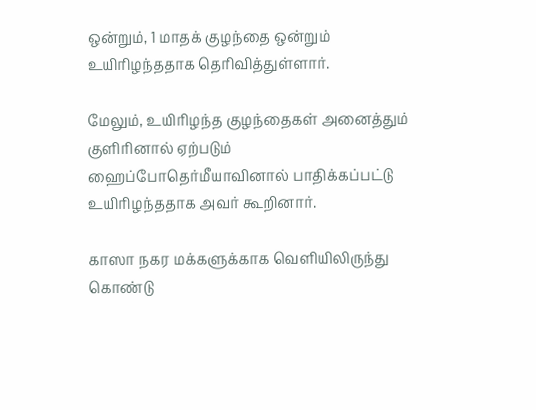ஒன்றும், 1 மாதக் குழந்தை ஒன்றும் உயிரிழந்ததாக தெரிவித்துள்ளார்.

மேலும், உயிரிழந்த குழந்தைகள் அனைத்தும் குளிரினால் ஏற்படும் ஹைப்போதெர்மீயாவினால் பாதிக்கப்பட்டு உயிரிழந்ததாக அவர் கூறினார்.

காஸா நகர மக்களுக்காக வெளியிலிருந்து கொண்டு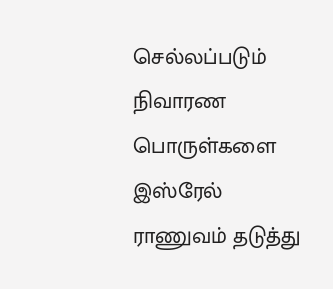செல்லப்படும் நிவாரண பொருள்களை இஸ்ரேல் ராணுவம் தடுத்து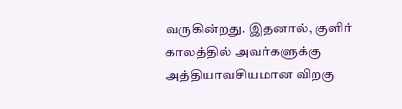வருகின்றது. இதனால், குளிர் காலத்தில் அவர்களுக்கு அத்தியாவசியமான விறகு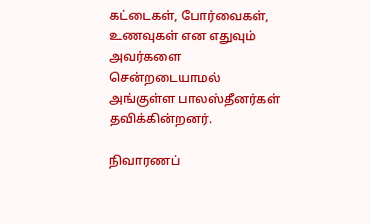கட்டைகள், போர்வைகள், உணவுகள் என எதுவும் அவர்களை சென்றடையாமல் அங்குள்ள பாலஸ்தீனர்கள் தவிக்கின்றனர்.

நிவாரணப்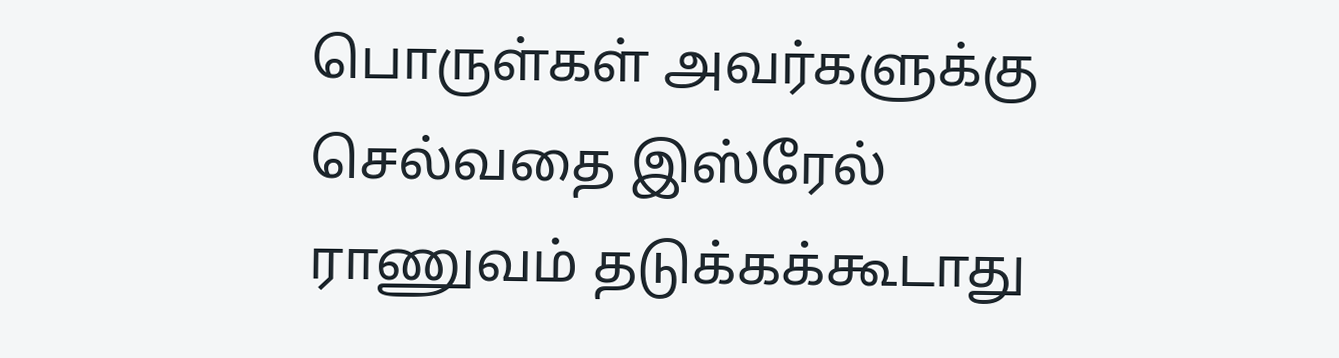பொருள்கள் அவர்களுக்கு செல்வதை இஸ்ரேல் ராணுவம் தடுக்கக்கூடாது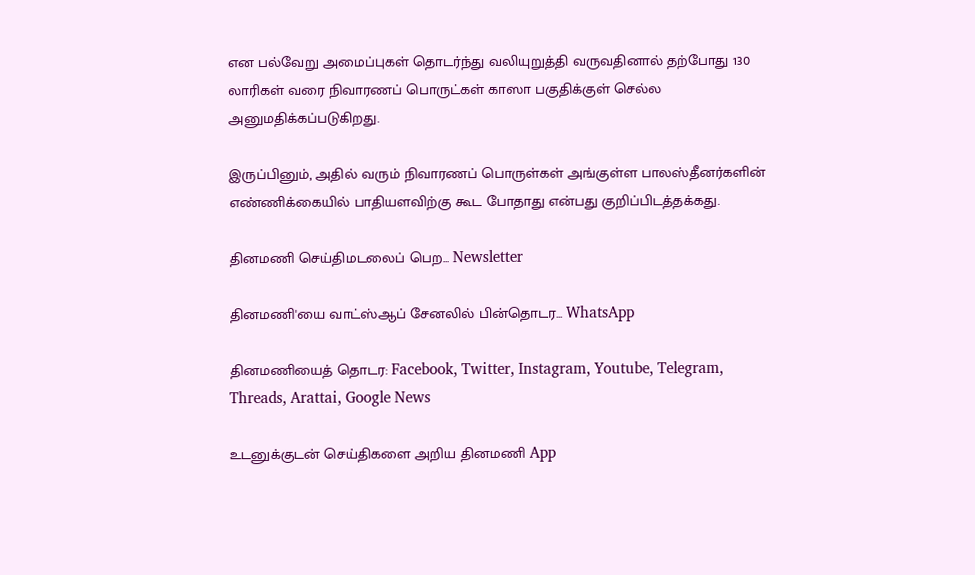என பல்வேறு அமைப்புகள் தொடர்ந்து வலியுறுத்தி வருவதினால் தற்போது 130 லாரிகள் வரை நிவாரணப் பொருட்கள் காஸா பகுதிக்குள் செல்ல அனுமதிக்கப்படுகிறது.

இருப்பினும், அதில் வரும் நிவாரணப் பொருள்கள் அங்குள்ள பாலஸ்தீனர்களின் எண்ணிக்கையில் பாதியளவிற்கு கூட போதாது என்பது குறிப்பிடத்தக்கது.

தினமணி செய்திமடலைப் பெற... Newsletter

தினமணி'யை வாட்ஸ்ஆப் சேனலில் பின்தொடர... WhatsApp

தினமணியைத் தொடர: Facebook, Twitter, Instagram, Youtube, Telegram, Threads, Arattai, Google News

உடனுக்குடன் செய்திகளை அறிய தினமணி App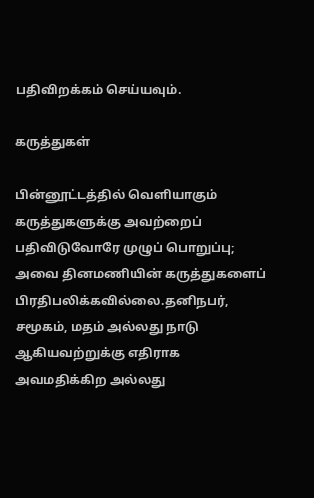பதிவிறக்கம் செய்யவும்.

கருத்துகள்

பின்னூட்டத்தில் வெளியாகும் கருத்துகளுக்கு அவற்றைப் பதிவிடுவோரே முழுப் பொறுப்பு; அவை தினமணியின் கருத்துகளைப் பிரதிபலிக்கவில்லை.தனிநபர், சமூகம், மதம் அல்லது நாடு ஆகியவற்றுக்கு எதிராக அவமதிக்கிற அல்லது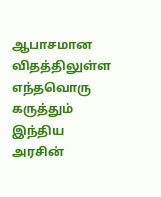ஆபாசமான விதத்திலுள்ள எந்தவொரு கருத்தும் இந்திய அரசின்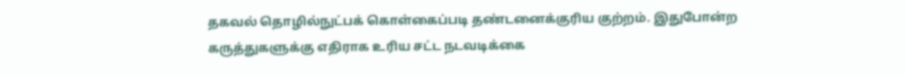தகவல் தொழில்நுட்பக் கொள்கைப்படி தண்டனைக்குரிய குற்றம். இதுபோன்ற கருத்துகளுக்கு எதிராக உரிய சட்ட நடவடிக்கை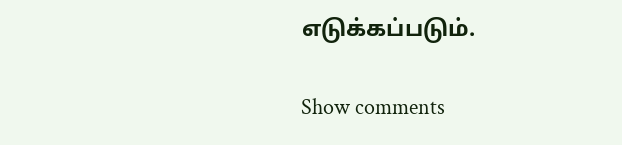எடுக்கப்படும்.

Show comments